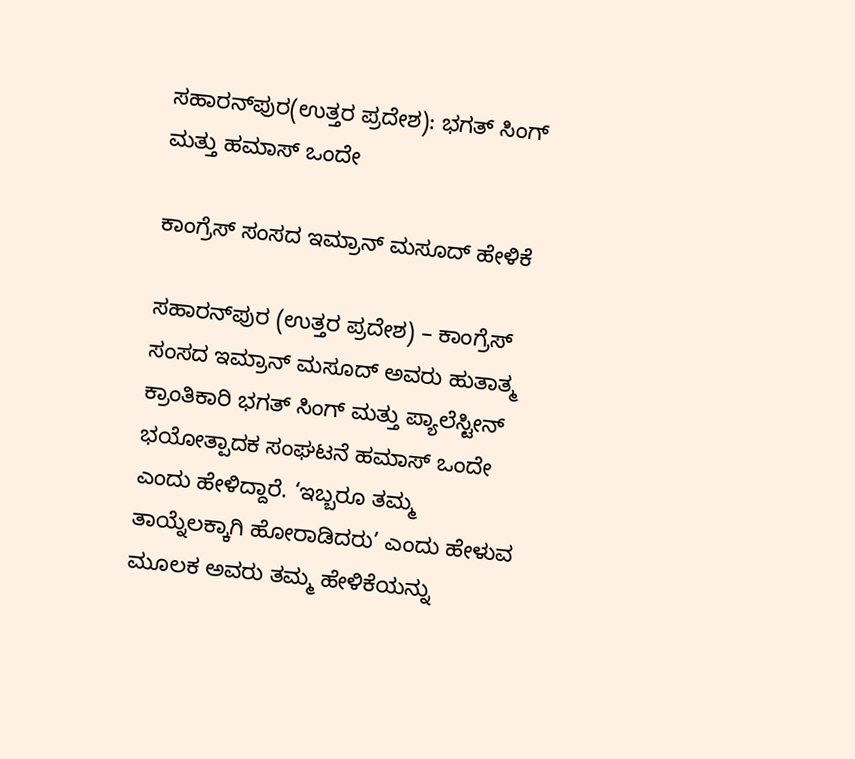ಸಹಾರನ್‌ಪುರ(ಉತ್ತರ ಪ್ರದೇಶ): ಭಗತ್ ಸಿಂಗ್ ಮತ್ತು ಹಮಾಸ್ ಒಂದೇ

ಕಾಂಗ್ರೆಸ್ ಸಂಸದ ಇಮ್ರಾನ್ ಮಸೂದ್ ಹೇಳಿಕೆ

ಸಹಾರನ್‌ಪುರ (ಉತ್ತರ ಪ್ರದೇಶ) – ಕಾಂಗ್ರೆಸ್ ಸಂಸದ ಇಮ್ರಾನ್ ಮಸೂದ್ ಅವರು ಹುತಾತ್ಮ ಕ್ರಾಂತಿಕಾರಿ ಭಗತ್ ಸಿಂಗ್ ಮತ್ತು ಪ್ಯಾಲೆಸ್ಟೀನ್ ಭಯೋತ್ಪಾದಕ ಸಂಘಟನೆ ಹಮಾಸ್ ಒಂದೇ ಎಂದು ಹೇಳಿದ್ದಾರೆ. ‘ಇಬ್ಬರೂ ತಮ್ಮ ತಾಯ್ನೆಲಕ್ಕಾಗಿ ಹೋರಾಡಿದರು’ ಎಂದು ಹೇಳುವ ಮೂಲಕ ಅವರು ತಮ್ಮ ಹೇಳಿಕೆಯನ್ನು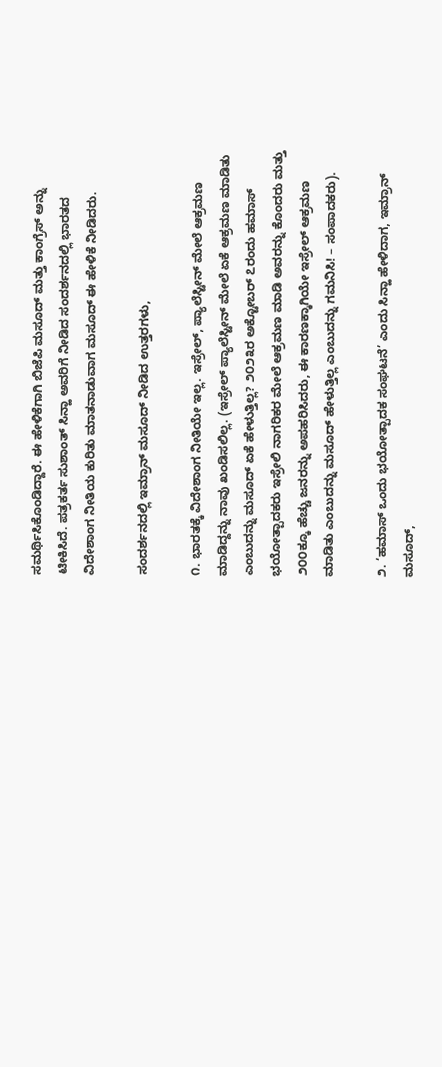ಸಮರ್ಥಿಸಿಕೊಂಡಿದ್ದಾರೆ. ಈ ಹೇಳಿಕೆಗಾಗಿ ಬಿಜೆಪಿ ಮಸೂದ್ ಮತ್ತು ಕಾಂಗ್ರೆಸ್ ಅನ್ನು ಟೀಕಿಸಿದೆ. ಪತ್ರಕರ್ತ ಸುಶಾಂತ್ ಸಿನ್ಹಾ ಅವರಿಗೆ ನೀಡಿದ ಸಂದರ್ಶನದಲ್ಲಿ ಭಾರತದ ವಿದೇಶಾಂಗ ನೀತಿಯ ಕುರಿತು ಮಾತನಾಡುವಾಗ ಮಸೂದ್ ಈ ಹೇಳಿಕೆ ನೀಡಿದರು.

ಸಂದರ್ಶನದಲ್ಲಿ ಇಮ್ರಾನ್ ಮಸೂದ್ ನೀಡಿದ ಉತ್ತರಗಳು,

೧. ಭಾರತಕ್ಕೆ ವಿದೇಶಾಂಗ ನೀತಿಯೇ ಇಲ್ಲ. ಇಸ್ರೇಲ್, ಪ್ಯಾಲೆಸ್ಟೀನ್ ಮೇಲೆ ಆಕ್ರಮಣ ಮಾಡಿದ್ದನ್ನು ನಾವು ಖಂಡಿಸಲಿಲ್ಲ. (ಇಸ್ರೇಲ್ ಪ್ಯಾಲೆಸ್ಟೀನ್ ಮೇಲೆ ಏಕೆ ಆಕ್ರಮಣ ಮಾಡಿತು ಎಂಬುದನ್ನು ಮಸೂದ್ ಏಕೆ ಹೇಳುತ್ತಿಲ್ಲ? ೨೦೨೩ರ ಅಕ್ಟೋಬರ್ ೭ರಂದು ಹಮಾಸ್ ಭಯೋತ್ಪಾದಕರು ಇಸ್ರೇಲಿ ನಾಗರಿಕರ ಮೇಲೆ ಆಕ್ರಮಣ ಮಾಡಿ ಅವರನ್ನು ಕೊಂದರು ಮತ್ತು ೨೦೦ಕ್ಕೂ ಹೆಚ್ಚು ಜನರನ್ನು ಅಪಹರಿಸಿದರು, ಈ ಕಾರಣಕ್ಕಾಗಿಯೇ ಇಸ್ರೇಲ್ ಆಕ್ರಮಣ ಮಾಡಿತು ಎಂಬುದನ್ನು ಮಸೂದ್ ಹೇಳುತ್ತಿಲ್ಲ ಎಂಬುದನ್ನು ಗಮನಿಸಿ! – ಸಂಪಾದಕರು).

೨. ‘ಹಮಾಸ್ ಒಂದು ಭಯೋತ್ಪಾದಕ ಸಂಘಟನೆ’ ಎಂದು ಸಿನ್ಹಾ ಹೇಳಿದಾಗ, ಇಮ್ರಾನ್ ಮಸೂದ್,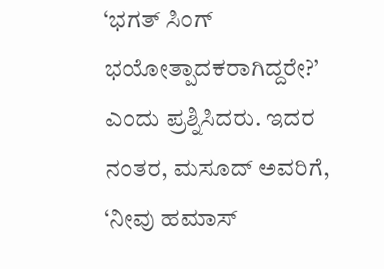‘ಭಗತ್ ಸಿಂಗ್ ಭಯೋತ್ಪಾದಕರಾಗಿದ್ದರೇ?’ ಎಂದು ಪ್ರಶ್ನಿಸಿದರು. ಇದರ ನಂತರ, ಮಸೂದ್ ಅವರಿಗೆ, ‘ನೀವು ಹಮಾಸ್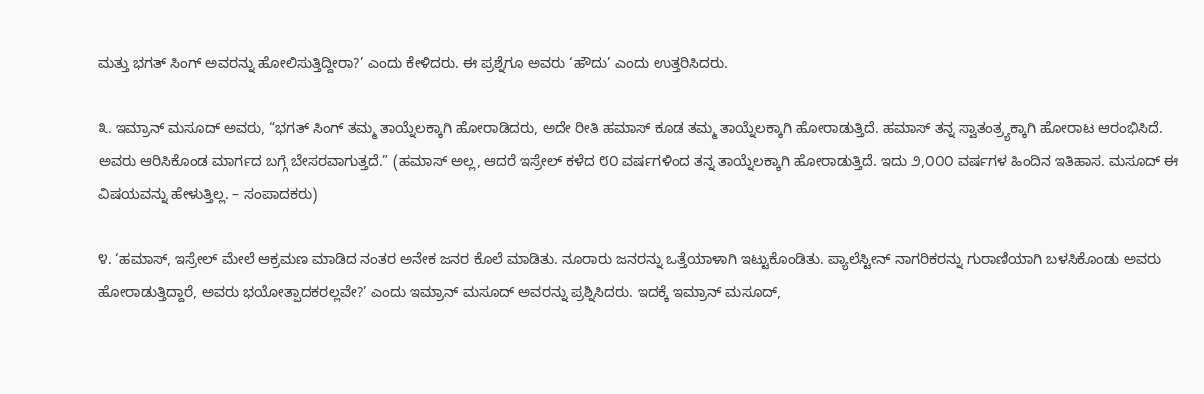ಮತ್ತು ಭಗತ್ ಸಿಂಗ್ ಅವರನ್ನು ಹೋಲಿಸುತ್ತಿದ್ದೀರಾ?’ ಎಂದು ಕೇಳಿದರು. ಈ ಪ್ರಶ್ನೆಗೂ ಅವರು ‘ಹೌದು’ ಎಂದು ಉತ್ತರಿಸಿದರು.

೩. ಇಮ್ರಾನ್ ಮಸೂದ್ ಅವರು, “ಭಗತ್ ಸಿಂಗ್ ತಮ್ಮ ತಾಯ್ನೆಲಕ್ಕಾಗಿ ಹೋರಾಡಿದರು, ಅದೇ ರೀತಿ ಹಮಾಸ್ ಕೂಡ ತಮ್ಮ ತಾಯ್ನೆಲಕ್ಕಾಗಿ ಹೋರಾಡುತ್ತಿದೆ. ಹಮಾಸ್ ತನ್ನ ಸ್ವಾತಂತ್ರ್ಯಕ್ಕಾಗಿ ಹೋರಾಟ ಆರಂಭಿಸಿದೆ. ಅವರು ಆರಿಸಿಕೊಂಡ ಮಾರ್ಗದ ಬಗ್ಗೆ ಬೇಸರವಾಗುತ್ತದೆ.” (ಹಮಾಸ್ ಅಲ್ಲ, ಆದರೆ ಇಸ್ರೇಲ್ ಕಳೆದ ೮೦ ವರ್ಷಗಳಿಂದ ತನ್ನ ತಾಯ್ನೆಲಕ್ಕಾಗಿ ಹೋರಾಡುತ್ತಿದೆ. ಇದು ೨,೦೦೦ ವರ್ಷಗಳ ಹಿಂದಿನ ಇತಿಹಾಸ. ಮಸೂದ್ ಈ ವಿಷಯವನ್ನು ಹೇಳುತ್ತಿಲ್ಲ. – ಸಂಪಾದಕರು)

೪. ‘ಹಮಾಸ್, ಇಸ್ರೇಲ್ ಮೇಲೆ ಆಕ್ರಮಣ ಮಾಡಿದ ನಂತರ ಅನೇಕ ಜನರ ಕೊಲೆ ಮಾಡಿತು. ನೂರಾರು ಜನರನ್ನು ಒತ್ತೆಯಾಳಾಗಿ ಇಟ್ಟುಕೊಂಡಿತು. ಪ್ಯಾಲೆಸ್ಟೀನ್ ನಾಗರಿಕರನ್ನು ಗುರಾಣಿಯಾಗಿ ಬಳಸಿಕೊಂಡು ಅವರು ಹೋರಾಡುತ್ತಿದ್ದಾರೆ, ಅವರು ಭಯೋತ್ಪಾದಕರಲ್ಲವೇ?’ ಎಂದು ಇಮ್ರಾನ್ ಮಸೂದ್ ಅವರನ್ನು ಪ್ರಶ್ನಿಸಿದರು. ಇದಕ್ಕೆ ಇಮ್ರಾನ್ ಮಸೂದ್,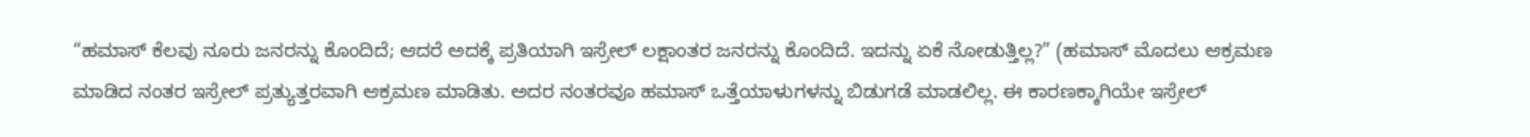“ಹಮಾಸ್ ಕೆಲವು ನೂರು ಜನರನ್ನು ಕೊಂದಿದೆ; ಆದರೆ ಅದಕ್ಕೆ ಪ್ರತಿಯಾಗಿ ಇಸ್ರೇಲ್ ಲಕ್ಷಾಂತರ ಜನರನ್ನು ಕೊಂದಿದೆ. ಇದನ್ನು ಏಕೆ ನೋಡುತ್ತಿಲ್ಲ?” (ಹಮಾಸ್ ಮೊದಲು ಆಕ್ರಮಣ ಮಾಡಿದ ನಂತರ ಇಸ್ರೇಲ್ ಪ್ರತ್ಯುತ್ತರವಾಗಿ ಆಕ್ರಮಣ ಮಾಡಿತು. ಅದರ ನಂತರವೂ ಹಮಾಸ್ ಒತ್ತೆಯಾಳುಗಳನ್ನು ಬಿಡುಗಡೆ ಮಾಡಲಿಲ್ಲ. ಈ ಕಾರಣಕ್ಕಾಗಿಯೇ ಇಸ್ರೇಲ್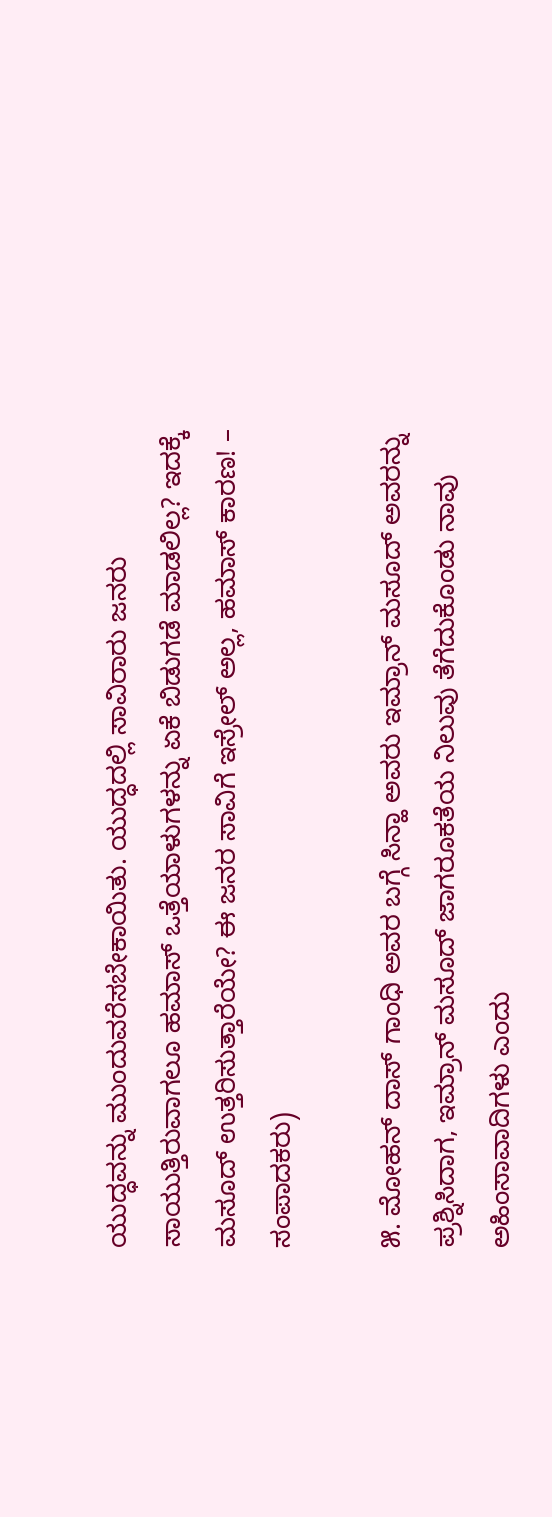ಯುದ್ಧವನ್ನು ಮುಂದುವರೆಸಬೇಕಾಯಿತು. ಯುದ್ಧದಲ್ಲಿ ಸಾವಿರಾರು ಜನರು ಸಾಯುತ್ತಿರುವಾಗಲೂ ಹಮಾಸ್ ಒತ್ತೆಯಾಳುಗಳನ್ನು ಏಕೆ ಬಿಡುಗಡೆ ಮಾಡಲಿಲ್ಲ? ಇದಕ್ಕೆ ಮಸೂದ್ ಉತ್ತರಿಸುತ್ತಾರೆಯೇ? ಈ ಜನರ ಸಾವಿಗೆ ಇಸ್ರೇಲ್ ಅಲ್ಲ, ಹಮಾಸ್ ಕಾರಣ! – ಸಂಪಾದಕರು)

೫. ಮೋಹನ್ ದಾಸ್ ಗಾಂಧಿ ಅವರ ಬಗ್ಗೆ ಸಿನ್ಹಾ ಅವರು ಇಮ್ರಾನ್ ಮಸೂದ್ ಅವರನ್ನು ಪ್ರಶ್ನಿಸಿದಾಗ, ಇಮ್ರಾನ್ ಮಸೂದ್ ಜಾಗರೂಕತೆಯ ನಿಲುವು ತೆಗೆದುಕೊಂಡು ನಾವು ಅಹಿಂಸಾವಾದಿಗಳು ಎಂದು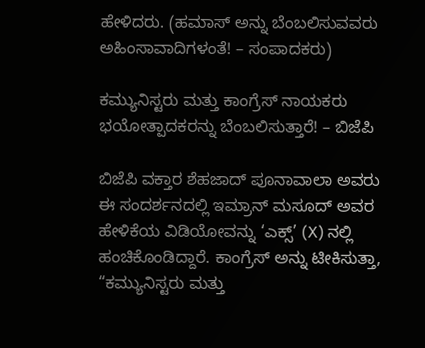ಹೇಳಿದರು. (ಹಮಾಸ್ ಅನ್ನು ಬೆಂಬಲಿಸುವವರು ಅಹಿಂಸಾವಾದಿಗಳಂತೆ! – ಸಂಪಾದಕರು)

ಕಮ್ಯುನಿಸ್ಟರು ಮತ್ತು ಕಾಂಗ್ರೆಸ್ ನಾಯಕರು ಭಯೋತ್ಪಾದಕರನ್ನು ಬೆಂಬಲಿಸುತ್ತಾರೆ! – ಬಿಜೆಪಿ

ಬಿಜೆಪಿ ವಕ್ತಾರ ಶೆಹಜಾದ್ ಪೂನಾವಾಲಾ ಅವರು ಈ ಸಂದರ್ಶನದಲ್ಲಿ ಇಮ್ರಾನ್ ಮಸೂದ್ ಅವರ ಹೇಳಿಕೆಯ ವಿಡಿಯೋವನ್ನು ‘ಎಕ್ಸ್’ (X) ನಲ್ಲಿ ಹಂಚಿಕೊಂಡಿದ್ದಾರೆ. ಕಾಂಗ್ರೆಸ್ ಅನ್ನು ಟೀಕಿಸುತ್ತಾ, “ಕಮ್ಯುನಿಸ್ಟರು ಮತ್ತು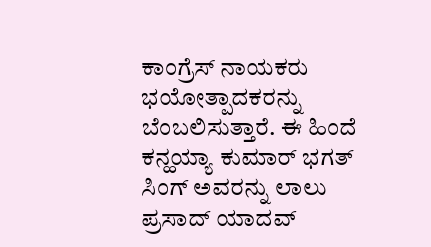ಕಾಂಗ್ರೆಸ್ ನಾಯಕರು ಭಯೋತ್ಪಾದಕರನ್ನು ಬೆಂಬಲಿಸುತ್ತಾರೆ. ಈ ಹಿಂದೆ ಕನ್ಹಯ್ಯಾ ಕುಮಾರ್ ಭಗತ್ ಸಿಂಗ್ ಅವರನ್ನು ಲಾಲು ಪ್ರಸಾದ್ ಯಾದವ್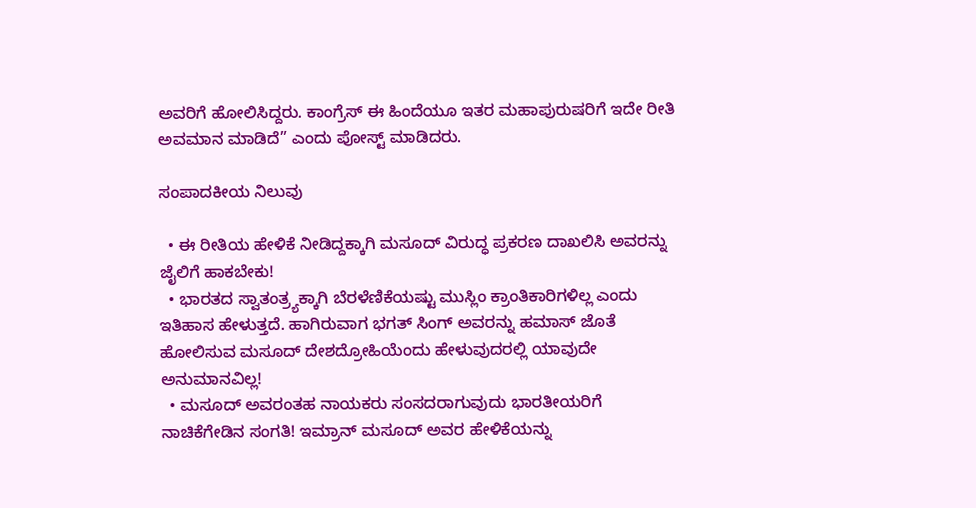ಅವರಿಗೆ ಹೋಲಿಸಿದ್ದರು. ಕಾಂಗ್ರೆಸ್ ಈ ಹಿಂದೆಯೂ ಇತರ ಮಹಾಪುರುಷರಿಗೆ ಇದೇ ರೀತಿ ಅವಮಾನ ಮಾಡಿದೆ” ಎಂದು ಪೋಸ್ಟ್ ಮಾಡಿದರು.

ಸಂಪಾದಕೀಯ ನಿಲುವು

  • ಈ ರೀತಿಯ ಹೇಳಿಕೆ ನೀಡಿದ್ದಕ್ಕಾಗಿ ಮಸೂದ್ ವಿರುದ್ಧ ಪ್ರಕರಣ ದಾಖಲಿಸಿ ಅವರನ್ನು ಜೈಲಿಗೆ ಹಾಕಬೇಕು!
  • ಭಾರತದ ಸ್ವಾತಂತ್ರ್ಯಕ್ಕಾಗಿ ಬೆರಳೆಣಿಕೆಯಷ್ಟು ಮುಸ್ಲಿಂ ಕ್ರಾಂತಿಕಾರಿಗಳಿಲ್ಲ ಎಂದು ಇತಿಹಾಸ ಹೇಳುತ್ತದೆ. ಹಾಗಿರುವಾಗ ಭಗತ್ ಸಿಂಗ್ ಅವರನ್ನು ಹಮಾಸ್‌ ಜೊತೆ ಹೋಲಿಸುವ ಮಸೂದ್ ದೇಶದ್ರೋಹಿಯೆಂದು ಹೇಳುವುದರಲ್ಲಿ ಯಾವುದೇ ಅನುಮಾನವಿಲ್ಲ!
  • ಮಸೂದ್ ಅವರಂತಹ ನಾಯಕರು ಸಂಸದರಾಗುವುದು ಭಾರತೀಯರಿಗೆ ನಾಚಿಕೆಗೇಡಿನ ಸಂಗತಿ! ಇಮ್ರಾನ್ ಮಸೂದ್ ಅವರ ಹೇಳಿಕೆಯನ್ನು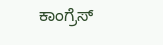ಕಾಂಗ್ರೆಸ್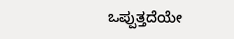ಒಪ್ಪುತ್ತದೆಯೇ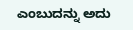ಎಂಬುದನ್ನು ಅದು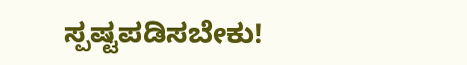ಸ್ಪಷ್ಟಪಡಿಸಬೇಕು!